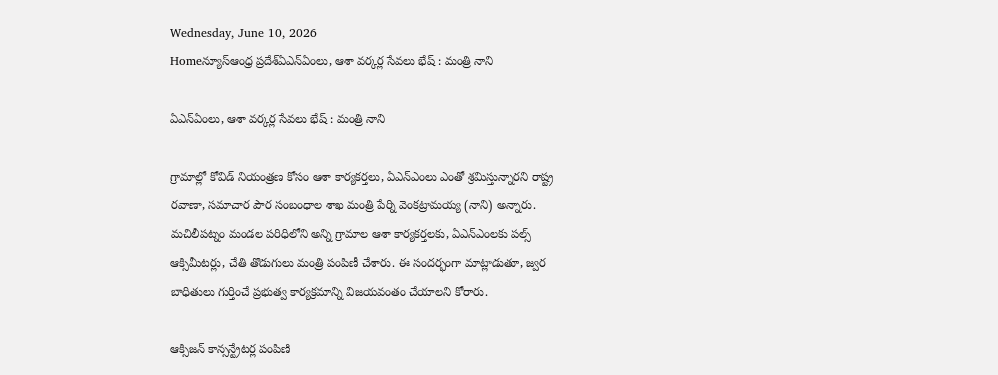Wednesday, June 10, 2026
Homeన్యూస్ఆంధ్ర ప్రదేశ్ఏఎన్ఏంలు, ఆశా వర్కర్ల సేవలు భేష్ : మంత్రి నాని

ఏఎన్ఏంలు, ఆశా వర్కర్ల సేవలు భేష్ : మంత్రి నాని

గ్రామాల్లో కోవిడ్ నియంత్రణ కోసం ఆశా కార్యకర్తలు, ఏఎన్ఎంలు ఎంతో శ్రమిస్తున్నారని రాష్ట్ర రవాణా, సమాచార పౌర సంబంధాల శాఖ మంత్రి పేర్ని వెంకట్రామయ్య (నాని) అన్నారు. మచిలీపట్నం మండల పరిధిలోని అన్ని గ్రామాల ఆశా కార్యకర్తలకు, ఏఎన్ఎంలకు పల్స్ ఆక్సిమీటర్లు, చేతి తొడుగులు మంత్రి పంపిణీ చేశారు. ఈ సందర్భంగా మాట్లాడుతూ, జ్వర బాధితులు గుర్తించే ప్రభుత్వ కార్యక్రమాన్ని విజయవంతం చేయాలని కోరారు.

ఆక్సిజన్ కాన్సన్ట్రేటర్ల పంపిణి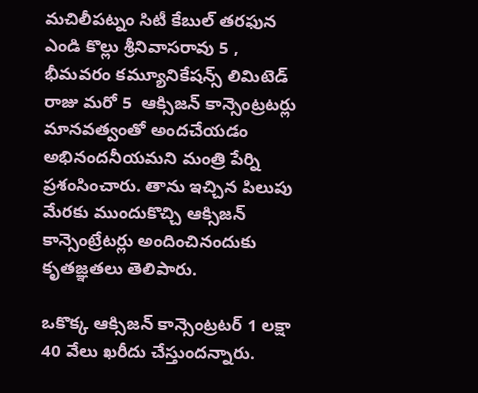మచిలీపట్నం సిటీ కేబుల్ తరఫున ఎండి కొల్లు శ్రీనివాసరావు 5 , భీమవరం కమ్యూనికేషన్స్ లిమిటెడ్ రాజు మరో 5  ఆక్సిజన్ కాన్సెంట్రటర్లు మానవత్వంతో అందచేయడం అభినందనీయమని మంత్రి పేర్ని ప్రశంసించారు. తాను ఇచ్చిన పిలుపు మేరకు ముందుకొచ్చి ఆక్సిజన్ కాన్సెంట్రేటర్లు అందించినందుకు కృతజ్ఞతలు తెలిపారు.

ఒకొక్క ఆక్సిజన్ కాన్సెంట్రటర్ 1 లక్షా 40 వేలు ఖరీదు చేస్తుందన్నారు.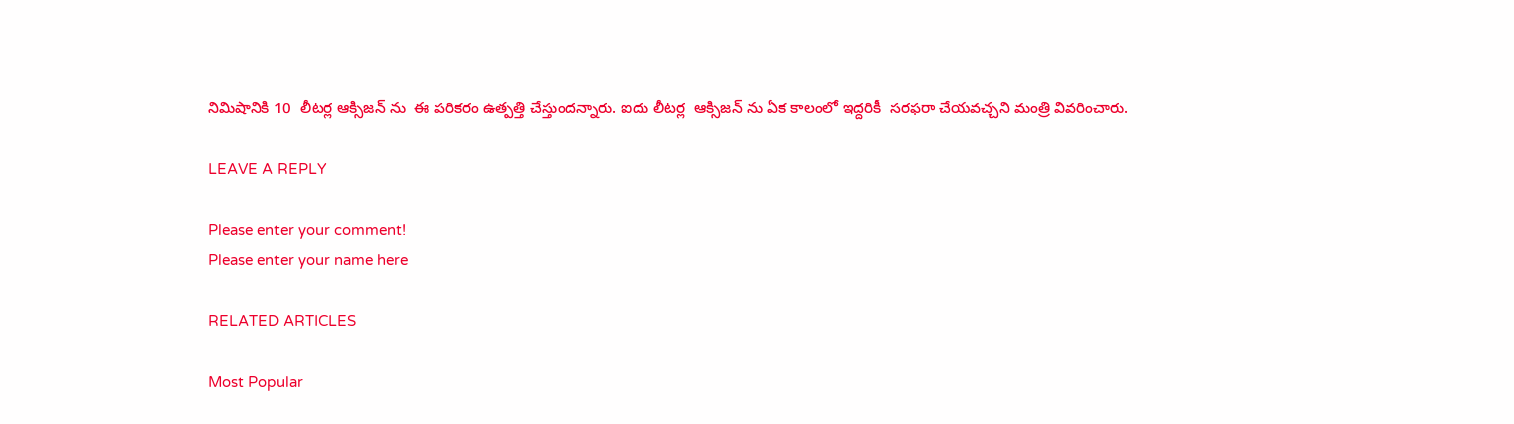నిమిషానికి 10  లీటర్ల ఆక్సిజన్ ను  ఈ పరికరం ఉత్పత్తి చేస్తుందన్నారు. ఐదు లీటర్ల  ఆక్సిజన్ ను ఏక కాలంలో ఇద్దరికీ  సరఫరా చేయవచ్చని మంత్రి వివరించారు.

LEAVE A REPLY

Please enter your comment!
Please enter your name here

RELATED ARTICLES

Most Popular